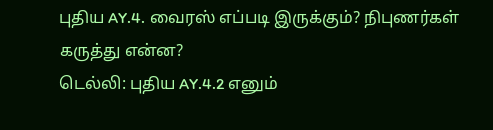புதிய AY.4. வைரஸ் எப்படி இருக்கும்? நிபுணர்கள் கருத்து என்ன?
டெல்லி: புதிய AY.4.2 எனும்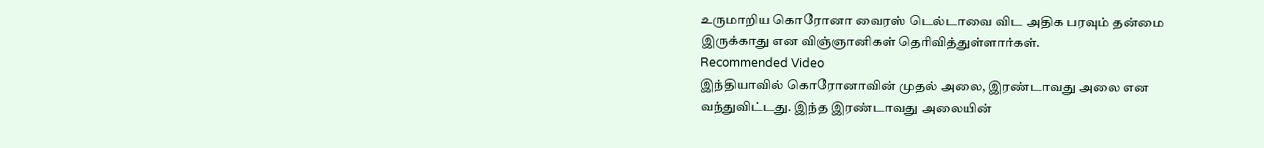உருமாறிய கொரோனா வைரஸ் டெல்டாவை விட அதிக பரவும் தன்மை இருக்காது என விஞ்ஞானிகள் தெரிவித்துள்ளார்கள்.
Recommended Video
இந்தியாவில் கொரோனாவின் முதல் அலை, இரண்டாவது அலை என வந்துவிட்டது. இந்த இரண்டாவது அலையின்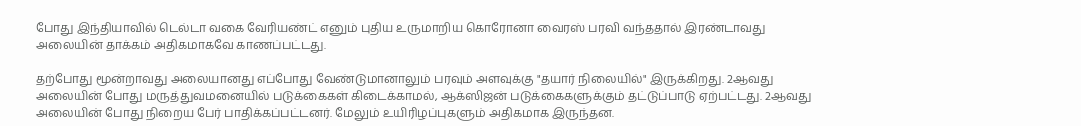போது இந்தியாவில் டெல்டா வகை வேரியண்ட் எனும் புதிய உருமாறிய கொரோனா வைரஸ் பரவி வந்ததால் இரண்டாவது அலையின் தாக்கம் அதிகமாகவே காணப்பட்டது.

தற்போது மூன்றாவது அலையானது எப்போது வேண்டுமானாலும் பரவும் அளவுக்கு "தயார் நிலையில்" இருக்கிறது. 2ஆவது அலையின் போது மருத்துவமனையில் படுக்கைகள் கிடைக்காமல், ஆக்ஸிஜன் படுக்கைகளுக்கும் தட்டுப்பாடு ஏற்பட்டது. 2ஆவது அலையின் போது நிறைய பேர் பாதிக்கப்பட்டனர். மேலும் உயிரிழப்புகளும் அதிகமாக இருந்தன.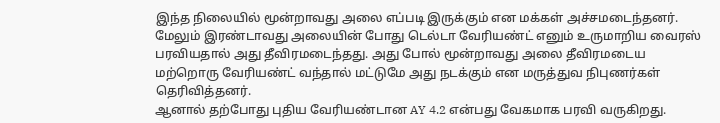இந்த நிலையில் மூன்றாவது அலை எப்படி இருக்கும் என மக்கள் அச்சமடைந்தனர். மேலும் இரண்டாவது அலையின் போது டெல்டா வேரியண்ட் எனும் உருமாறிய வைரஸ் பரவியதால் அது தீவிரமடைந்தது. அது போல் மூன்றாவது அலை தீவிரமடைய மற்றொரு வேரியண்ட் வந்தால் மட்டுமே அது நடக்கும் என மருத்துவ நிபுணர்கள் தெரிவித்தனர்.
ஆனால் தற்போது புதிய வேரியண்டான AY 4.2 என்பது வேகமாக பரவி வருகிறது.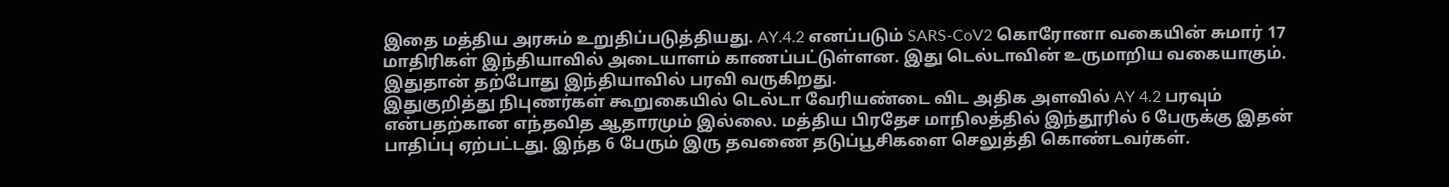இதை மத்திய அரசும் உறுதிப்படுத்தியது. AY.4.2 எனப்படும் SARS-CoV2 கொரோனா வகையின் சுமார் 17 மாதிரிகள் இந்தியாவில் அடையாளம் காணப்பட்டுள்ளன. இது டெல்டாவின் உருமாறிய வகையாகும். இதுதான் தற்போது இந்தியாவில் பரவி வருகிறது.
இதுகுறித்து நிபுணர்கள் கூறுகையில் டெல்டா வேரியண்டை விட அதிக அளவில் AY 4.2 பரவும் என்பதற்கான எந்தவித ஆதாரமும் இல்லை. மத்திய பிரதேச மாநிலத்தில் இந்தூரில் 6 பேருக்கு இதன் பாதிப்பு ஏற்பட்டது. இந்த 6 பேரும் இரு தவணை தடுப்பூசிகளை செலுத்தி கொண்டவர்கள்.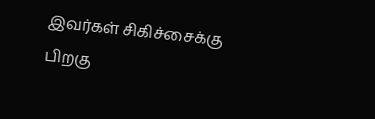இவர்கள் சிகிச்சைக்கு பிறகு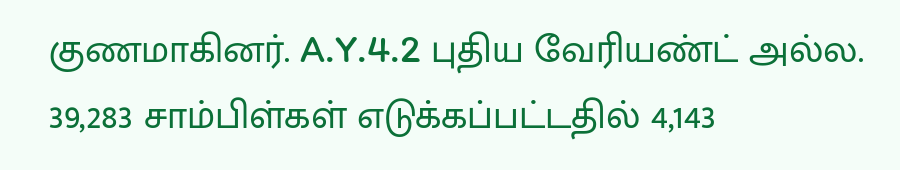குணமாகினர். A.Y.4.2 புதிய வேரியண்ட் அல்ல. 39,283 சாம்பிள்கள் எடுக்கப்பட்டதில் 4,143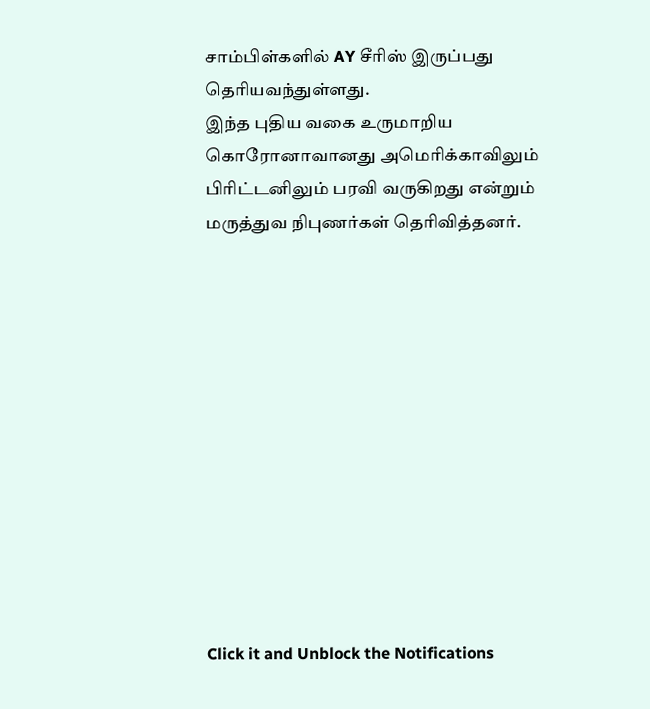சாம்பிள்களில் AY சீரிஸ் இருப்பது தெரியவந்துள்ளது.
இந்த புதிய வகை உருமாறிய கொரோனாவானது அமெரிக்காவிலும் பிரிட்டனிலும் பரவி வருகிறது என்றும் மருத்துவ நிபுணர்கள் தெரிவித்தனர்.












Click it and Unblock the Notifications